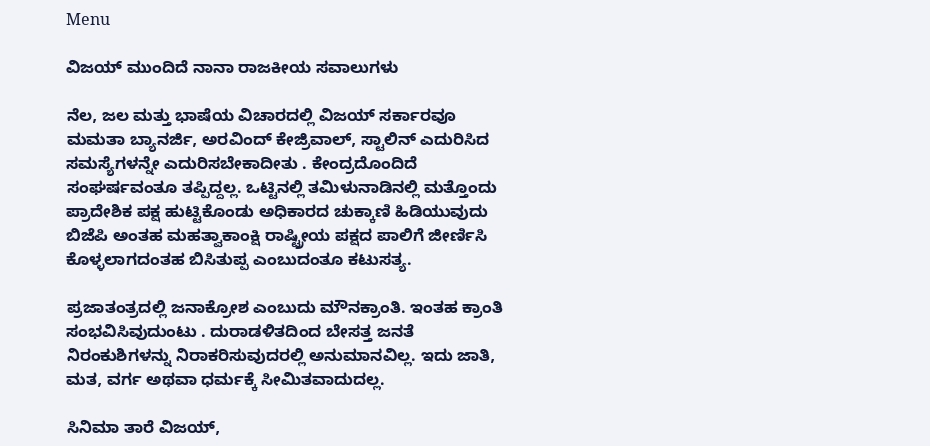Menu

ವಿಜಯ್ ಮುಂದಿದೆ ನಾನಾ ರಾಜಕೀಯ ಸವಾಲುಗಳು

ನೆಲ, ಜಲ ಮತ್ತು ಭಾಷೆಯ ವಿಚಾರದಲ್ಲಿ ವಿಜಯ್ ಸರ್ಕಾರವೂ ಮಮತಾ ಬ್ಯಾನರ್ಜಿ, ಅರವಿಂದ್ ಕೇಜ್ರಿವಾಲ್, ಸ್ಟಾಲಿನ್ ಎದುರಿಸಿದ ಸಮಸ್ಯೆಗಳನ್ನೇ ಎದುರಿಸಬೇಕಾದೀತು . ಕೇಂದ್ರದೊಂದಿದೆ ಸಂಘರ್ಷವಂತೂ ತಪ್ಪಿದ್ದಲ್ಲ. ಒಟ್ಟಿನಲ್ಲಿ ತಮಿಳುನಾಡಿನಲ್ಲಿ ಮತ್ತೊಂದು ಪ್ರಾದೇಶಿಕ ಪಕ್ಷ ಹುಟ್ಟಿಕೊಂಡು ಅಧಿಕಾರದ ಚುಕ್ಕಾಣಿ ಹಿಡಿಯುವುದು ಬಿಜೆಪಿ ಅಂತಹ ಮಹತ್ವಾಕಾಂಕ್ಷಿ ರಾಷ್ಟ್ರೀಯ ಪಕ್ಷದ ಪಾಲಿಗೆ ಜೀರ್ಣಿಸಿ ಕೊಳ್ಳಲಾಗದಂತಹ ಬಿಸಿತುಪ್ಪ ಎಂಬುದಂತೂ ಕಟುಸತ್ಯ.

ಪ್ರಜಾತಂತ್ರದಲ್ಲಿ ಜನಾಕ್ರೋಶ ಎಂಬುದು ಮೌನಕ್ರಾಂತಿ. ಇಂತಹ ಕ್ರಾಂತಿ ಸಂಭವಿಸಿವುದುಂಟು . ದುರಾಡಳಿತದಿಂದ ಬೇಸತ್ತ ಜನತೆ ನಿರಂಕುಶಿಗಳನ್ನು ನಿರಾಕರಿಸುವುದರಲ್ಲಿ ಅನುಮಾನವಿಲ್ಲ. ಇದು ಜಾತಿ, ಮತ, ವರ್ಗ ಅಥವಾ ಧರ್ಮಕ್ಕೆ ಸೀಮಿತವಾದುದಲ್ಲ.

ಸಿನಿಮಾ ತಾರೆ ವಿಜಯ್,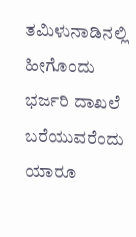ತಮಿಳುನಾಡಿನಲ್ಲಿ ಹೀಗೊಂದು ಭರ್ಜರಿ ದಾಖಲೆ ಬರೆಯುವರೆಂದು ಯಾರೂ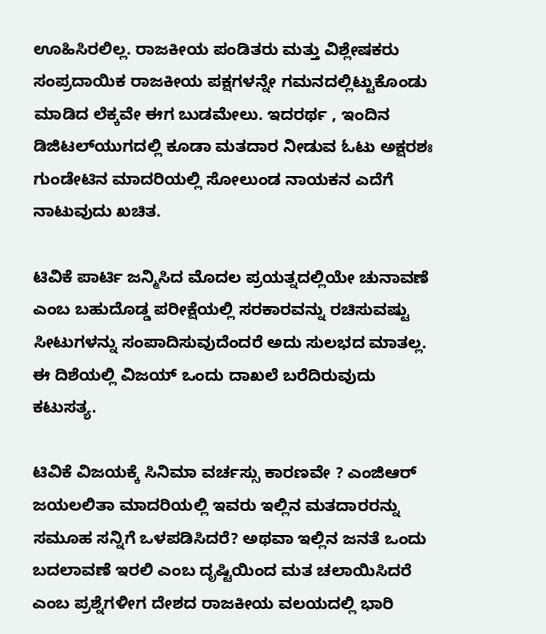ಊಹಿಸಿರಲಿಲ್ಲ. ರಾಜಕೀಯ ಪಂಡಿತರು ಮತ್ತು ವಿಶ್ಲೇಷಕರು ಸಂಪ್ರದಾಯಿಕ ರಾಜಕೀಯ ಪಕ್ಷಗಳನ್ನೇ ಗಮನದಲ್ಲಿಟ್ಟುಕೊಂಡು ಮಾಡಿದ ಲೆಕ್ಕವೇ ಈಗ ಬುಡಮೇಲು. ಇದರರ್ಥ , ಇಂದಿನ ಡಿಜಿಟಲ್‌ಯುಗದಲ್ಲಿ ಕೂಡಾ ಮತದಾರ ನೀಡುವ ಓಟು ಅಕ್ಷರಶಃ ಗುಂಡೇಟಿನ ಮಾದರಿಯಲ್ಲಿ ಸೋಲುಂಡ ನಾಯಕನ ಎದೆಗೆ ನಾಟುವುದು ಖಚಿತ.

ಟಿವಿಕೆ ಪಾರ್ಟಿ ಜನ್ಮಿಸಿದ ಮೊದಲ ಪ್ರಯತ್ನದಲ್ಲಿಯೇ ಚುನಾವಣೆ ಎಂಬ ಬಹುದೊಡ್ಡ ಪರೀಕ್ಷೆಯಲ್ಲಿ ಸರಕಾರವನ್ನು ರಚಿಸುವಷ್ಟು ಸೀಟುಗಳನ್ನು ಸಂಪಾದಿಸುವುದೆಂದರೆ ಅದು ಸುಲಭದ ಮಾತಲ್ಲ. ಈ ದಿಶೆಯಲ್ಲಿ ವಿಜಯ್ ಒಂದು ದಾಖಲೆ ಬರೆದಿರುವುದು ಕಟುಸತ್ಯ.

ಟಿವಿಕೆ ವಿಜಯಕ್ಕೆ ಸಿನಿಮಾ ವರ್ಚಸ್ಸು ಕಾರಣವೇ ? ಎಂಜಿಆರ್ ಜಯಲಲಿತಾ ಮಾದರಿಯಲ್ಲಿ ಇವರು ಇಲ್ಲಿನ ಮತದಾರರನ್ನು ಸಮೂಹ ಸನ್ನಿಗೆ ಒಳಪಡಿಸಿದರೆ? ಅಥವಾ ಇಲ್ಲಿನ ಜನತೆ ಒಂದು ಬದಲಾವಣೆ ಇರಲಿ ಎಂಬ ದೃಷ್ಟಿಯಿಂದ ಮತ ಚಲಾಯಿಸಿದರೆ ಎಂಬ ಪ್ರಶ್ನೆಗಳೀಗ ದೇಶದ ರಾಜಕೀಯ ವಲಯದಲ್ಲಿ ಭಾರಿ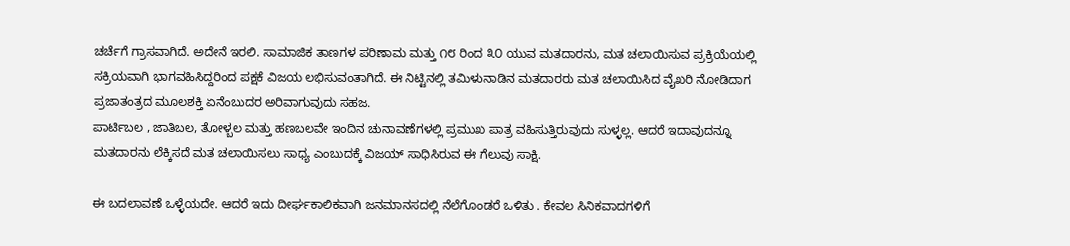ಚರ್ಚೆಗೆ ಗ್ರಾಸವಾಗಿದೆ. ಅದೇನೆ ಇರಲಿ. ಸಾಮಾಜಿಕ ತಾಣಗಳ ಪರಿಣಾಮ ಮತ್ತು ೧೮ ರಿಂದ ೩೦ ಯುವ ಮತದಾರನು, ಮತ ಚಲಾಯಿಸುವ ಪ್ರಕ್ರಿಯೆಯಲ್ಲಿ ಸಕ್ರಿಯವಾಗಿ ಭಾಗವಹಿಸಿದ್ದರಿಂದ ಪಕ್ಷಕೆ ವಿಜಯ ಲಭಿಸುವಂತಾಗಿದೆ. ಈ ನಿಟ್ಟಿನಲ್ಲಿ ತಮಿಳುನಾಡಿನ ಮತದಾರರು ಮತ ಚಲಾಯಿಸಿದ ವೈಖರಿ ನೋಡಿದಾಗ ಪ್ರಜಾತಂತ್ರದ ಮೂಲಶಕ್ತಿ ಏನೆಂಬುದರ ಅರಿವಾಗುವುದು ಸಹಜ.
ಪಾರ್ಟಿಬಲ , ಜಾತಿಬಲ, ತೋಳ್ಬಲ ಮತ್ತು ಹಣಬಲವೇ ಇಂದಿನ ಚುನಾವಣೆಗಳಲ್ಲಿ ಪ್ರಮುಖ ಪಾತ್ರ ವಹಿಸುತ್ತಿರುವುದು ಸುಳ್ಳಲ್ಲ. ಆದರೆ ಇದಾವುದನ್ನೂ ಮತದಾರನು ಲೆಕ್ಕಿಸದೆ ಮತ ಚಲಾಯಿಸಲು ಸಾಧ್ಯ ಎಂಬುದಕ್ಕೆ ವಿಜಯ್ ಸಾಧಿಸಿರುವ ಈ ಗೆಲುವು ಸಾಕ್ಷಿ.

ಈ ಬದಲಾವಣೆ ಒಳ್ಳೆಯದೇ. ಆದರೆ ಇದು ದೀರ್ಘಕಾಲಿಕವಾಗಿ ಜನಮಾನಸದಲ್ಲಿ ನೆಲೆಗೊಂಡರೆ ಒಳಿತು . ಕೇವಲ ಸಿನಿಕವಾದಗಳಿಗೆ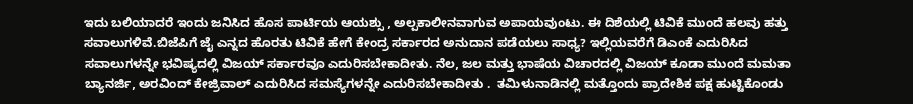ಇದು ಬಲಿಯಾದರೆ ಇಂದು ಜನಿಸಿದ ಹೊಸ ಪಾರ್ಟಿಯ ಆಯಶ್ಸು , ಅಲ್ಪಕಾಲೀನವಾಗುವ ಅಪಾಯವುಂಟು. ಈ ದಿಶೆಯಲ್ಲಿ ಟಿವಿಕೆ ಮುಂದೆ ಹಲವು ಹತ್ತು ಸವಾಲುಗಳಿವೆ.ಬಿಜೆಪಿಗೆ ಜೈ ಎನ್ನದ ಹೊರತು ಟಿವಿಕೆ ಹೇಗೆ ಕೇಂದ್ರ ಸರ್ಕಾರದ ಅನುದಾನ ಪಡೆಯಲು ಸಾಧ್ಯ? ಇಲ್ಲಿಯವರೆಗೆ ಡಿಎಂಕೆ ಎದುರಿಸಿದ ಸವಾಲುಗಳನ್ನೇ ಭವಿಷ್ಯದಲ್ಲಿ ವಿಜಯ್ ಸರ್ಕಾರವೂ ಎದುರಿಸಬೇಕಾದೀತು. ನೆಲ, ಜಲ ಮತ್ತು ಭಾಷೆಯ ವಿಚಾರದಲ್ಲಿ ವಿಜಯ್ ಕೂಡಾ ಮುಂದೆ ಮಮತಾ ಬ್ಯಾನರ್ಜಿ, ಅರವಿಂದ್ ಕೇಜ್ರಿವಾಲ್ ಎದುರಿಸಿದ ಸಮಸ್ಯೆಗಳನ್ನೇ ಎದುರಿಸಬೇಕಾದೀತು .  ತಮಿಳುನಾಡಿನಲ್ಲಿ ಮತ್ತೊಂದು ಪ್ರಾದೇಶಿಕ ಪಕ್ಷ ಹುಟ್ಟಿಕೊಂಡು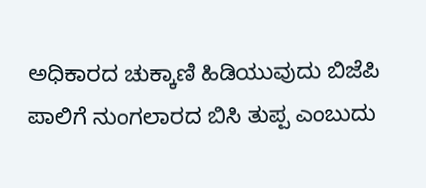ಅಧಿಕಾರದ ಚುಕ್ಕಾಣಿ ಹಿಡಿಯುವುದು ಬಿಜೆಪಿ ಪಾಲಿಗೆ ನುಂಗಲಾರದ ಬಿಸಿ ತುಪ್ಪ ಎಂಬುದು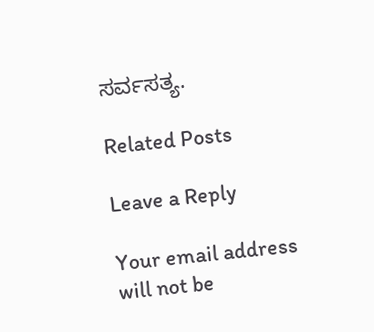ಸರ್ವಸತ್ಯ.

Related Posts

Leave a Reply

Your email address will not be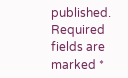published. Required fields are marked *